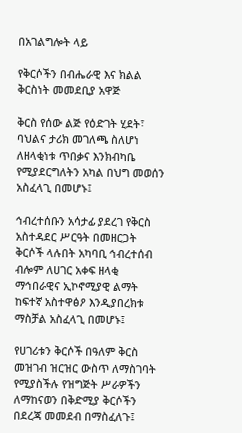በአገልግሎት ላይ

የቅርሶችን በብሔራዊ እና ክልል ቅርስነት መመደቢያ አዋጅ

ቅርስ የሰው ልጅ የዕድገት ሂደት፣ ባህልና ታሪክ መገለጫ ስለሆነ ለዘላቂነቱ ጥበቃና እንክብካቤ የሚያደርግለትን አካል በህግ መወሰን አስፈላጊ በመሆኑ፤

ኅብረተሰቡን አሳታፊ ያደረገ የቅርስ አስተዳደር ሥርዓት በመዘርጋት ቅርሶች ላሉበት አካባቢ ኅብረተሰብ ብሎም ለሀገር አቀፍ ዘላቂ ማኅበራዊና ኢኮኖሚያዊ ልማት ከፍተኛ አስተዋፅዖ እንዲያበረክቱ ማስቻል አስፈላጊ በመሆኑ፤

የሀገሪቱን ቅርሶች በዓለም ቅርስ መዝገብ ዝርዝር ውስጥ ለማስገባት የሚያስችሉ የዝግጅት ሥራዎችን ለማከናወን በቅድሚያ ቅርሶችን በደረጃ መመደብ በማስፈለጉ፤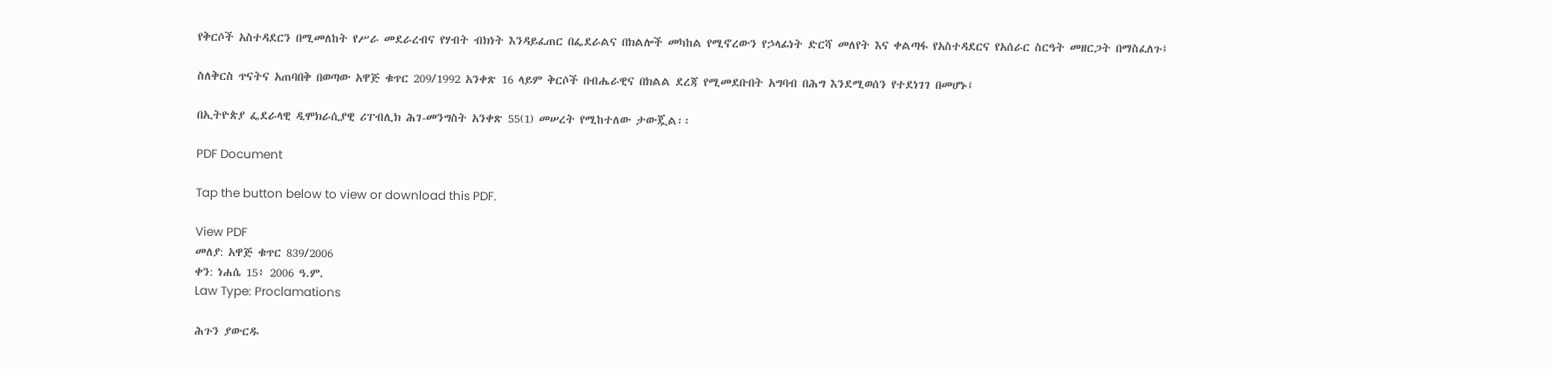የቅርሶች አስተዳደርን በሚመለከት የሥራ መደራረብና የሃብት ብክነት እንዳይፈጠር በፌደራልና በክልሎች መካከል የሚኖረውን የኃላፊነት ድርሻ መለየት እና ቀልጣፋ የአስተዳደርና የአሰራር ስርዓት መዘርጋት በማስፈለጉ፤

ስለቅርስ ጥናትና አጠባበቅ በወጣው አዋጅ ቁጥር 209/1992 አንቀጽ 16 ላይም ቅርሶች በብሔራዊና በክልል ደረጃ የሚመደቡበት አግባብ በሕግ እንደሚወሰን የተደነገገ በመሆኑ፤

በኢትዮጵያ ፌደራላዊ ዲሞክራሲያዊ ሪፐብሊክ ሕገ-መንግስት አንቀጽ 55(1) መሠረት የሚከተለው ታውጇል፡፡

PDF Document

Tap the button below to view or download this PDF.

View PDF
መለያ: አዋጅ ቁጥር 839/2006
ቀን: ነሐሴ 15፥ 2006 ዓ.ም.
Law Type: Proclamations

ሕጉን ያውርዱ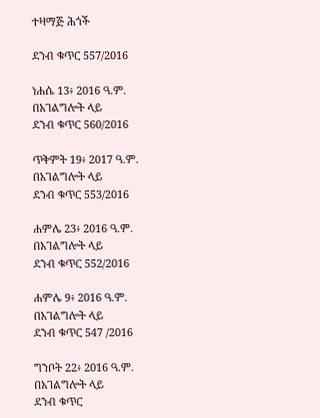ተዛማጅ ሕጎች

ደንብ ቁጥር 557/2016

ነሐሴ 13፥ 2016 ዓ.ም.
በአገልግሎት ላይ
ደንብ ቁጥር 560/2016

ጥቅምት 19፥ 2017 ዓ.ም.
በአገልግሎት ላይ
ደንብ ቁጥር 553/2016

ሐምሌ 23፥ 2016 ዓ.ም.
በአገልግሎት ላይ
ደንብ ቁጥር 552/2016

ሐምሌ 9፥ 2016 ዓ.ም.
በአገልግሎት ላይ
ደንብ ቁጥር 547 /2016

ግንቦት 22፥ 2016 ዓ.ም.
በአገልግሎት ላይ
ደንብ ቁጥር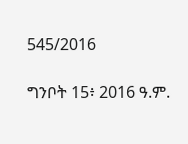545/2016

ግንቦት 15፥ 2016 ዓ.ም.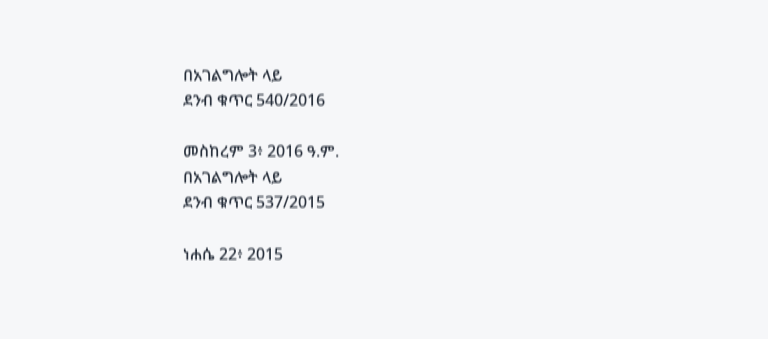በአገልግሎት ላይ
ደንብ ቁጥር 540/2016

መስከረም 3፥ 2016 ዓ.ም.
በአገልግሎት ላይ
ደንብ ቁጥር 537/2015

ነሐሴ 22፥ 2015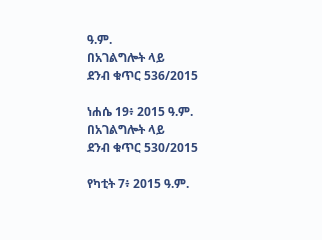ዓ.ም.
በአገልግሎት ላይ
ደንብ ቁጥር 536/2015

ነሐሴ 19፥ 2015 ዓ.ም.
በአገልግሎት ላይ
ደንብ ቁጥር 530/2015

የካቲት 7፥ 2015 ዓ.ም.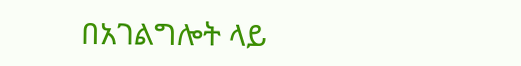በአገልግሎት ላይ